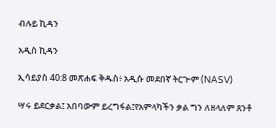ብሉይ ኪዳን

አዲስ ኪዳን

ኢሳይያስ 40:8 መጽሐፍ ቅዱስ፥ አዲሱ መደበኛ ትርጒም (NASV)

ሣሩ ይደርቃል፤ አበባውም ይረግፋል፤የአምላካችን ቃል ግን ለዘላለም ጸንቶ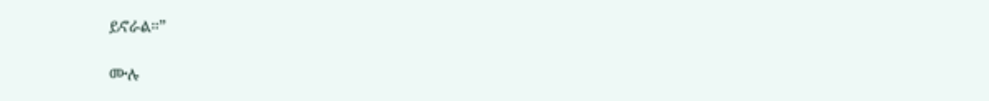ይኖራል።”

ሙሉ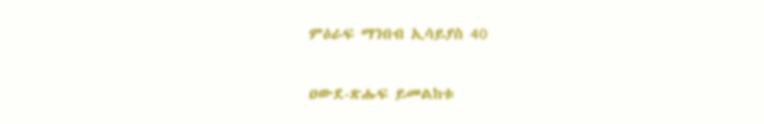ምዕራፍ ማንበብ ኢሳይያስ 40

ዐውደ-ጽሑፍ ይመልከቱ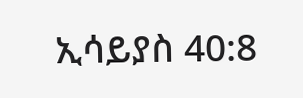ኢሳይያስ 40:8